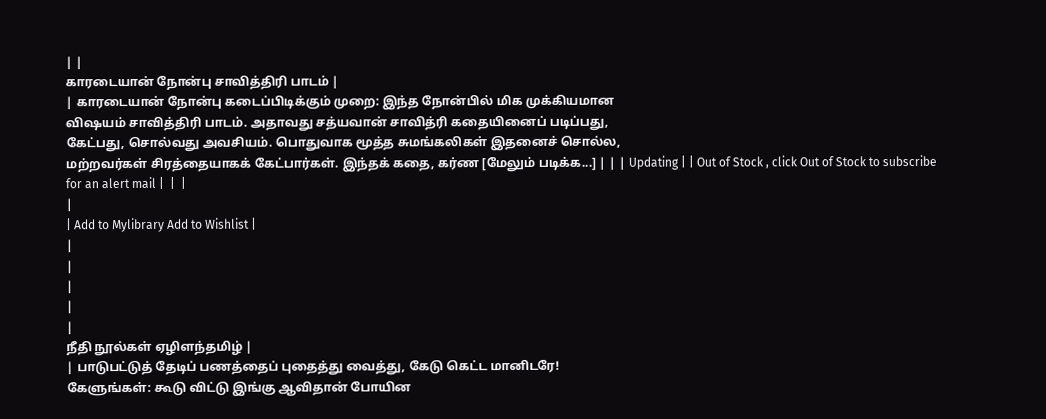| |
காரடையான் நோன்பு சாவித்திரி பாடம் |
| காரடையான் நோன்பு கடைப்பிடிக்கும் முறை: இந்த நோன்பில் மிக முக்கியமான
விஷயம் சாவித்திரி பாடம். அதாவது சத்யவான் சாவித்ரி கதையினைப் படிப்பது,
கேட்பது, சொல்வது அவசியம். பொதுவாக மூத்த சுமங்கலிகள் இதனைச் சொல்ல,
மற்றவர்கள் சிரத்தையாகக் கேட்பார்கள். இந்தக் கதை, கர்ண [மேலும் படிக்க...] | | | Updating | | Out of Stock , click Out of Stock to subscribe for an alert mail |  |  |
|
| Add to Mylibrary Add to Wishlist |
|
|
|
|
|
நீதி நூல்கள் ஏழிளந்தமிழ் |
| பாடுபட்டுத் தேடிப் பணத்தைப் புதைத்து வைத்து, கேடு கெட்ட மானிடரே!
கேளுங்கள்: கூடு விட்டு இங்கு ஆவிதான் போயின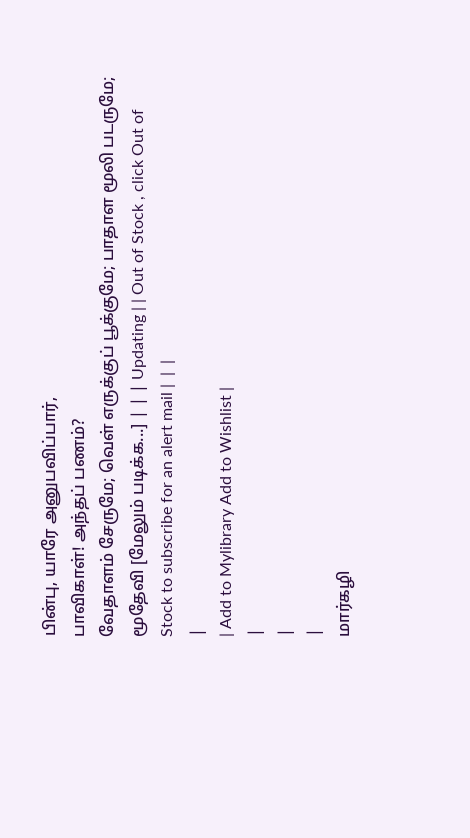பின்பு, யாரே அனுபவிப்பார்,
பாவிகாள்! அந்தப் பணம்?
வேதாளம் சேருமே; வெள் எருக்குப் பூக்குமே; பாதாள மூலி படருமே; மூதேவி [மேலும் படிக்க...] | | | Updating | | Out of Stock , click Out of Stock to subscribe for an alert mail |  |  |
|
| Add to Mylibrary Add to Wishlist |
|
|
|
மார்கழி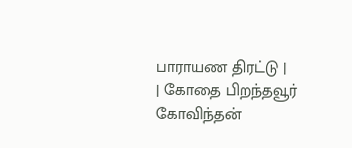பாராயண திரட்டு |
| கோதை பிறந்தவூர் கோவிந்தன்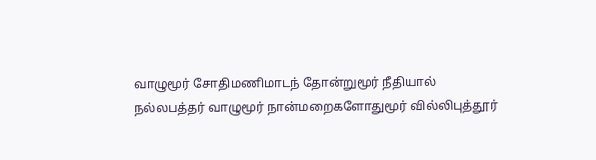வாழுமூர் சோதிமணிமாடந் தோன்றுமூர் நீதியால்
நல்லபத்தர் வாழுமூர் நான்மறைகளோதுமூர் வில்லிபுத்தூர்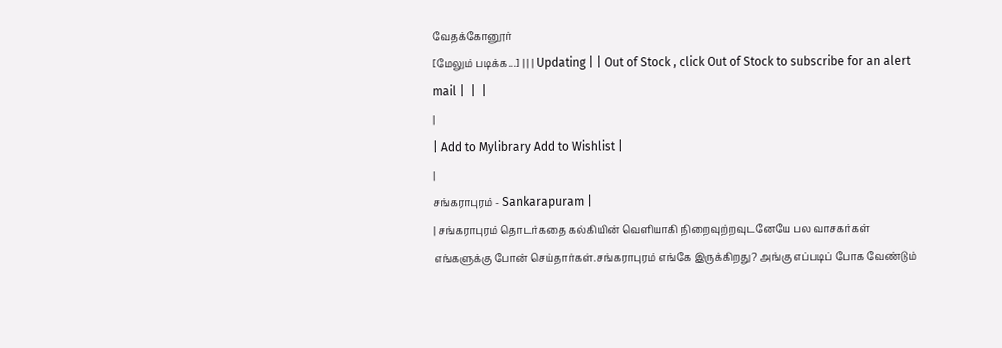வேதக்கோனூர்
[மேலும் படிக்க...] | | | Updating | | Out of Stock , click Out of Stock to subscribe for an alert mail |  |  |
|
| Add to Mylibrary Add to Wishlist |
|
சங்கராபுரம் - Sankarapuram |
| சங்கராபுரம் தொடர்கதை கல்கியின் வெளியாகி நிறைவுற்றவுடனேயே பல வாசகர்கள் எங்களுக்கு போன் செய்தார்கள்.சங்கராபுரம் எங்கே இருக்கிறது? அங்கு எப்படிப் போக வேண்டும்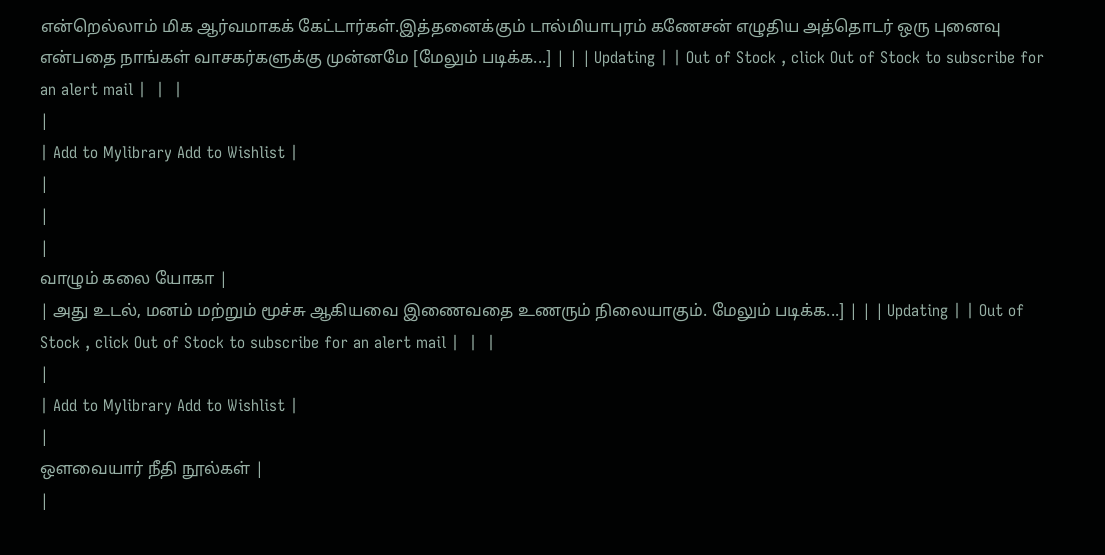என்றெல்லாம் மிக ஆர்வமாகக் கேட்டார்கள்.இத்தனைக்கும் டால்மியாபுரம் கணேசன் எழுதிய அத்தொடர் ஒரு புனைவு என்பதை நாங்கள் வாசகர்களுக்கு முன்னமே [மேலும் படிக்க...] | | | Updating | | Out of Stock , click Out of Stock to subscribe for an alert mail |  |  |
|
| Add to Mylibrary Add to Wishlist |
|
|
|
வாழும் கலை யோகா |
| அது உடல், மனம் மற்றும் மூச்சு ஆகியவை இணைவதை உணரும் நிலையாகும். மேலும் படிக்க...] | | | Updating | | Out of Stock , click Out of Stock to subscribe for an alert mail |  |  |
|
| Add to Mylibrary Add to Wishlist |
|
ஔவையார் நீதி நூல்கள் |
|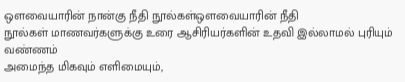ஒளவையாரின் நான்கு நீதி நூல்கள்ஒளவையாரின் நீதி
நூல்கள் மாணவர்களுக்கு உரை ஆசிரியர்களின் உதவி இல்லாமல் புரியும் வண்ணம்
அமைந்த மிகவும் எளிமையும்,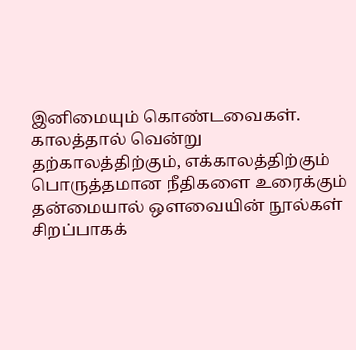இனிமையும் கொண்டவைகள். காலத்தால் வென்று
தற்காலத்திற்கும், எக்காலத்திற்கும் பொருத்தமான நீதிகளை உரைக்கும்
தன்மையால் ஒளவையின் நூல்கள் சிறப்பாகக்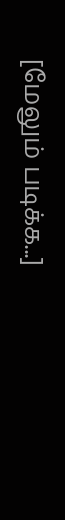[மேலும் படிக்க...]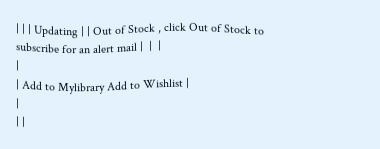| | | Updating | | Out of Stock , click Out of Stock to subscribe for an alert mail |  |  |
|
| Add to Mylibrary Add to Wishlist |
|
| |